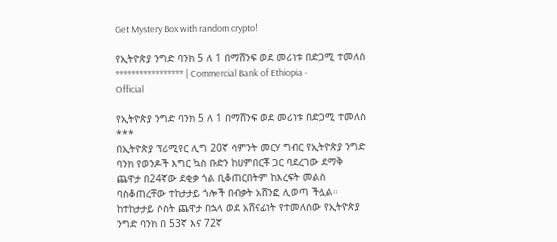Get Mystery Box with random crypto!

የኢትዮጵያ ንግድ ባንክ 5 ለ 1 በማሸንፍ ወደ መሪነቱ በድጋሚ ተመለስ ***************** | Commercial Bank of Ethiopia - Official

የኢትዮጵያ ንግድ ባንክ 5 ለ 1 በማሸንፍ ወደ መሪነቱ በድጋሚ ተመለስ
***
በኢትዮጵያ ፕሪሚየር ሊግ 20ኛ ሳምንት መርሃ ግብር የኢትዮጵያ ንግድ ባንክ የወንዶች እግር ኳስ ቡድን ከሀምበርቾ ጋር ባደረገው ደማቅ ጨዋታ በ24ኛው ደቂቃ ጎል ቢቆጠርበትም ከእረፍት መልስ ባስቆጠረቸው ተከታታይ ጎሎች በብቃት አሸንፎ ሊወጣ ችሏል።
ከተከታታይ ሶስት ጨዋታ በኋላ ወደ አሸናፊነት የተመለሰው የኢትዮጵያ ንግድ ባንክ በ 53ኛ እና 72ኛ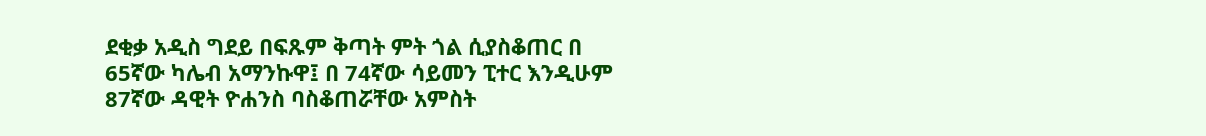ደቂቃ አዲስ ግደይ በፍጹም ቅጣት ምት ጎል ሲያስቆጠር በ 65ኛው ካሌብ አማንኩዋ፤ በ 74ኛው ሳይመን ፒተር እንዲሁም 87ኛው ዳዊት ዮሐንስ ባስቆጠሯቸው አምስት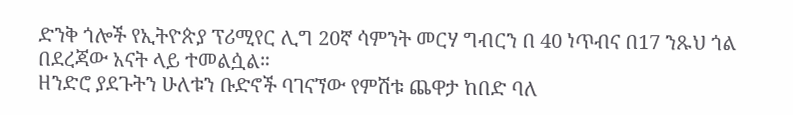ድንቅ ጎሎች የኢትዮጵያ ፕሪሚየር ሊግ 20ኛ ሳምንት መርሃ ግብርን በ 40 ነጥብና በ17 ንጹህ ጎል በደረጃው አናት ላይ ተመልሷል።
ዘንድሮ ያደጉትን ሁለቱን ቡድኖች ባገናኘው የምሽቱ ጨዋታ ከበድ ባለ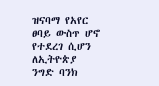ዝናባማ የአየር ፀባይ ውስጥ ሆኖ የተደረገ ሲሆን ለኢትዮጵያ ንግድ ባንክ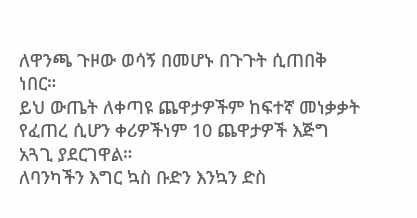ለዋንጫ ጉዞው ወሳኝ በመሆኑ በጉጉት ሲጠበቅ ነበር።
ይህ ውጤት ለቀጣዩ ጨዋታዎችም ከፍተኛ መነቃቃት የፈጠረ ሲሆን ቀሪዎችነም 10 ጨዋታዎች እጅግ አጓጊ ያደርገዋል።
ለባንካችን እግር ኳስ ቡድን እንኳን ድስ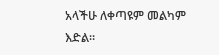አላችሁ ለቀጣዩም መልካም እድል።